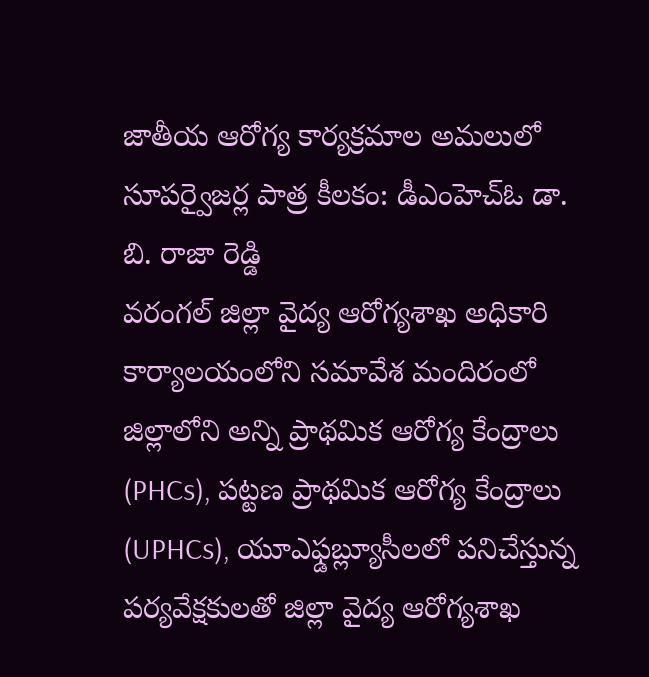జాతీయ ఆరోగ్య కార్యక్రమాల అమలులో సూపర్వైజర్ల పాత్ర కీలకం: డీఎంహెచ్ఓ డా. బి. రాజా రెడ్డి
వరంగల్ జిల్లా వైద్య ఆరోగ్యశాఖ అధికారి కార్యాలయంలోని సమావేశ మందిరంలో జిల్లాలోని అన్ని ప్రాథమిక ఆరోగ్య కేంద్రాలు (PHCs), పట్టణ ప్రాథమిక ఆరోగ్య కేంద్రాలు (UPHCs), యూఎఫ్డబ్ల్యూసీలలో పనిచేస్తున్న పర్యవేక్షకులతో జిల్లా వైద్య ఆరోగ్యశాఖ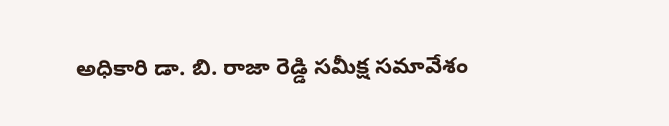అధికారి డా. బి. రాజా రెడ్డి సమీక్ష సమావేశం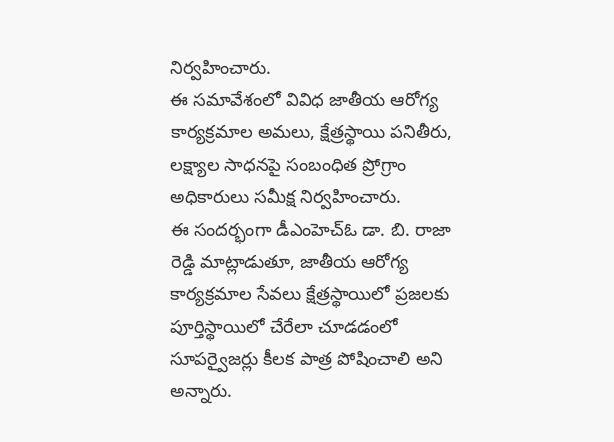నిర్వహించారు.
ఈ సమావేశంలో వివిధ జాతీయ ఆరోగ్య కార్యక్రమాల అమలు, క్షేత్రస్థాయి పనితీరు, లక్ష్యాల సాధనపై సంబంధిత ప్రోగ్రాం అధికారులు సమీక్ష నిర్వహించారు.
ఈ సందర్భంగా డీఎంహెచ్ఓ డా. బి. రాజా రెడ్డి మాట్లాడుతూ, జాతీయ ఆరోగ్య కార్యక్రమాల సేవలు క్షేత్రస్థాయిలో ప్రజలకు పూర్తిస్థాయిలో చేరేలా చూడడంలో సూపర్వైజర్లు కీలక పాత్ర పోషించాలి అని అన్నారు.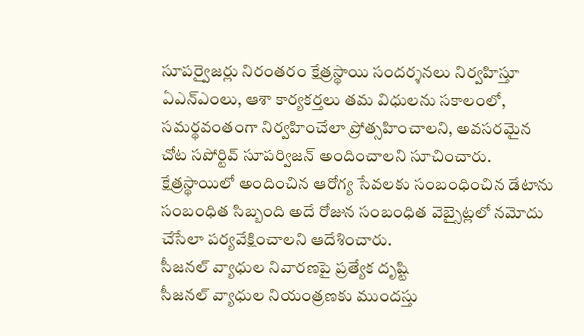సూపర్వైజర్లు నిరంతరం క్షేత్రస్థాయి సందర్శనలు నిర్వహిస్తూ ఏఎన్ఎంలు, ఆశా కార్యకర్తలు తమ విధులను సకాలంలో, సమర్థవంతంగా నిర్వహించేలా ప్రోత్సహించాలని, అవసరమైన చోట సపోర్టివ్ సూపర్విజన్ అందించాలని సూచించారు.
క్షేత్రస్థాయిలో అందించిన ఆరోగ్య సేవలకు సంబంధించిన డేటాను సంబంధిత సిబ్బంది అదే రోజున సంబంధిత వెబ్సైట్లలో నమోదు చేసేలా పర్యవేక్షించాలని ఆదేశించారు.
సీజనల్ వ్యాధుల నివారణపై ప్రత్యేక దృష్టి
సీజనల్ వ్యాధుల నియంత్రణకు ముందస్తు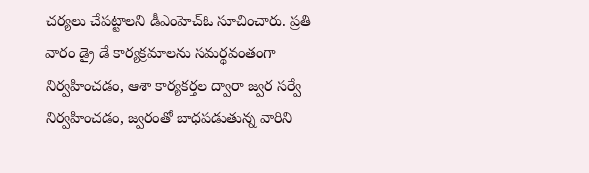చర్యలు చేపట్టాలని డీఎంహెచ్ఓ సూచించారు. ప్రతి వారం డ్రై డే కార్యక్రమాలను సమర్థవంతంగా నిర్వహించడం, ఆశా కార్యకర్తల ద్వారా జ్వర సర్వే నిర్వహించడం, జ్వరంతో బాధపడుతున్న వారిని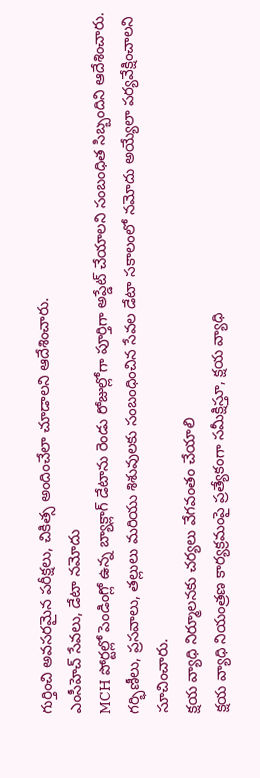గుర్తించి అవసరమైన పరీక్షలు, చికిత్స అందించేలా చూడాలని ఆదేశించారు.
ఎంసీహెచ్ సేవలు, డేటా నమోదు
MCH పోర్టల్లో పెండింగ్లో ఉన్న బ్యాక్లాగ్ డేటాను రెండు రోజుల్లోగా పూర్తిగా అప్డేట్ చేయాలని సంబంధిత సిబ్బందిని ఆదేశించారు. గర్భిణీలు, ప్రసవాలు, తల్లులు మరియు శిశువులకు సంబంధించిన సేవల డేటా సకాలంలో నమోదు అయ్యేలా పర్యవేక్షించాలని సూచించారు.
క్షయ వ్యాధి నిర్మూలనకు చర్యలు వేగవంతం చేయాలి
క్షయ వ్యాధి నియంత్రణ కార్యక్రమంపై ప్రత్యేకంగా సమీక్షిస్తూ, క్షయ వ్యాధి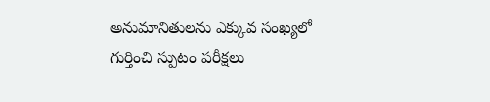అనుమానితులను ఎక్కువ సంఖ్యలో గుర్తించి స్పుటం పరీక్షలు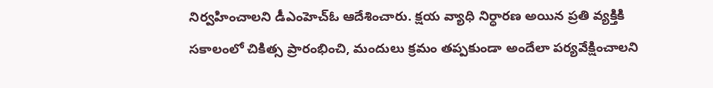నిర్వహించాలని డీఎంహెచ్ఓ ఆదేశించారు. క్షయ వ్యాధి నిర్ధారణ అయిన ప్రతి వ్యక్తికి సకాలంలో చికిత్స ప్రారంభించి, మందులు క్రమం తప్పకుండా అందేలా పర్యవేక్షించాలని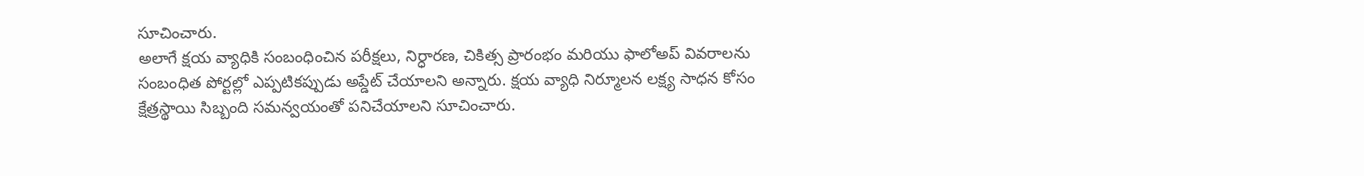సూచించారు.
అలాగే క్షయ వ్యాధికి సంబంధించిన పరీక్షలు, నిర్ధారణ, చికిత్స ప్రారంభం మరియు ఫాలోఅప్ వివరాలను సంబంధిత పోర్టల్లో ఎప్పటికప్పుడు అప్డేట్ చేయాలని అన్నారు. క్షయ వ్యాధి నిర్మూలన లక్ష్య సాధన కోసం క్షేత్రస్థాయి సిబ్బంది సమన్వయంతో పనిచేయాలని సూచించారు.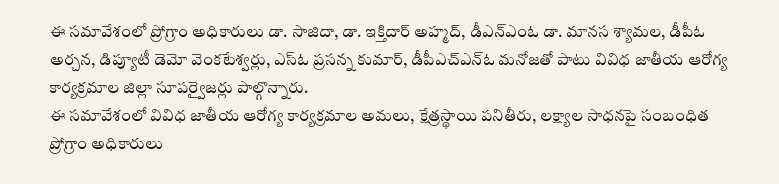ఈ సమావేశంలో ప్రోగ్రాం అధికారులు డా. సాజిదా, డా. ఇక్తిదార్ అహ్మద్, డీఎన్ఎంఓ డా. మానస శ్యామల, డీపీఓ అర్చన, డిప్యూటీ డెమో వెంకటేశ్వర్లు, ఎస్ఓ ప్రసన్న కుమార్, డీపీఎచ్ఎన్ఓ మనోజతో పాటు వివిధ జాతీయ ఆరోగ్య కార్యక్రమాల జిల్లా సూపర్వైజర్లు పాల్గొన్నారు.
ఈ సమావేశంలో వివిధ జాతీయ ఆరోగ్య కార్యక్రమాల అమలు, క్షేత్రస్థాయి పనితీరు, లక్ష్యాల సాధనపై సంబంధిత ప్రోగ్రాం అధికారులు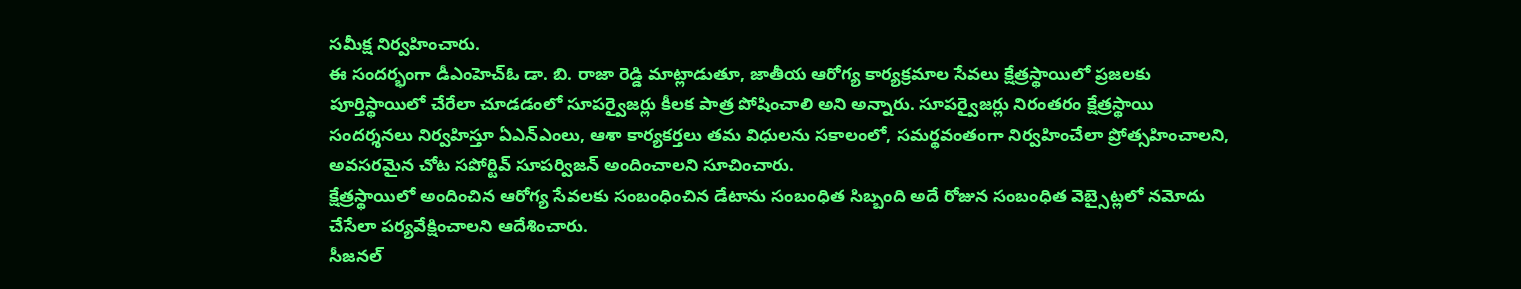సమీక్ష నిర్వహించారు.
ఈ సందర్భంగా డీఎంహెచ్ఓ డా. బి. రాజా రెడ్డి మాట్లాడుతూ, జాతీయ ఆరోగ్య కార్యక్రమాల సేవలు క్షేత్రస్థాయిలో ప్రజలకు పూర్తిస్థాయిలో చేరేలా చూడడంలో సూపర్వైజర్లు కీలక పాత్ర పోషించాలి అని అన్నారు. సూపర్వైజర్లు నిరంతరం క్షేత్రస్థాయి సందర్శనలు నిర్వహిస్తూ ఏఎన్ఎంలు, ఆశా కార్యకర్తలు తమ విధులను సకాలంలో, సమర్థవంతంగా నిర్వహించేలా ప్రోత్సహించాలని, అవసరమైన చోట సపోర్టివ్ సూపర్విజన్ అందించాలని సూచించారు.
క్షేత్రస్థాయిలో అందించిన ఆరోగ్య సేవలకు సంబంధించిన డేటాను సంబంధిత సిబ్బంది అదే రోజున సంబంధిత వెబ్సైట్లలో నమోదు చేసేలా పర్యవేక్షించాలని ఆదేశించారు.
సీజనల్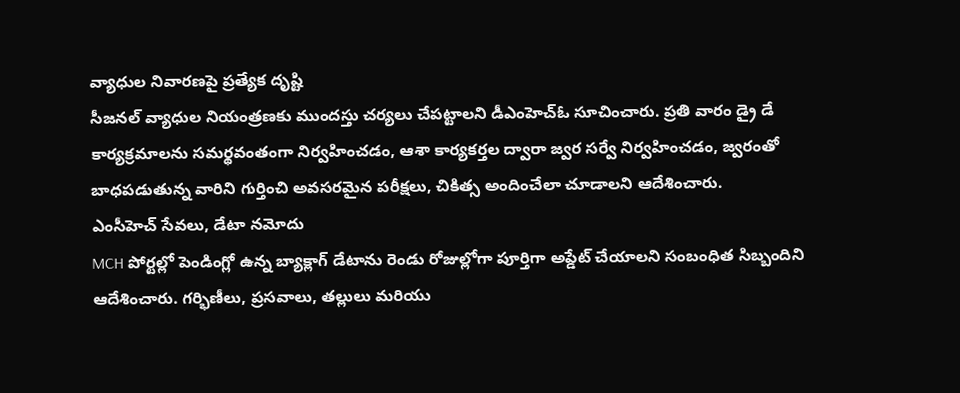వ్యాధుల నివారణపై ప్రత్యేక దృష్టి
సీజనల్ వ్యాధుల నియంత్రణకు ముందస్తు చర్యలు చేపట్టాలని డీఎంహెచ్ఓ సూచించారు. ప్రతి వారం డ్రై డే కార్యక్రమాలను సమర్థవంతంగా నిర్వహించడం, ఆశా కార్యకర్తల ద్వారా జ్వర సర్వే నిర్వహించడం, జ్వరంతో బాధపడుతున్న వారిని గుర్తించి అవసరమైన పరీక్షలు, చికిత్స అందించేలా చూడాలని ఆదేశించారు.
ఎంసీహెచ్ సేవలు, డేటా నమోదు
MCH పోర్టల్లో పెండింగ్లో ఉన్న బ్యాక్లాగ్ డేటాను రెండు రోజుల్లోగా పూర్తిగా అప్డేట్ చేయాలని సంబంధిత సిబ్బందిని ఆదేశించారు. గర్భిణీలు, ప్రసవాలు, తల్లులు మరియు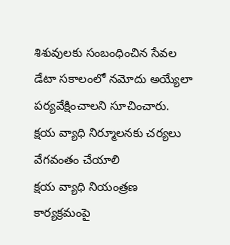శిశువులకు సంబంధించిన సేవల డేటా సకాలంలో నమోదు అయ్యేలా పర్యవేక్షించాలని సూచించారు.
క్షయ వ్యాధి నిర్మూలనకు చర్యలు వేగవంతం చేయాలి
క్షయ వ్యాధి నియంత్రణ కార్యక్రమంపై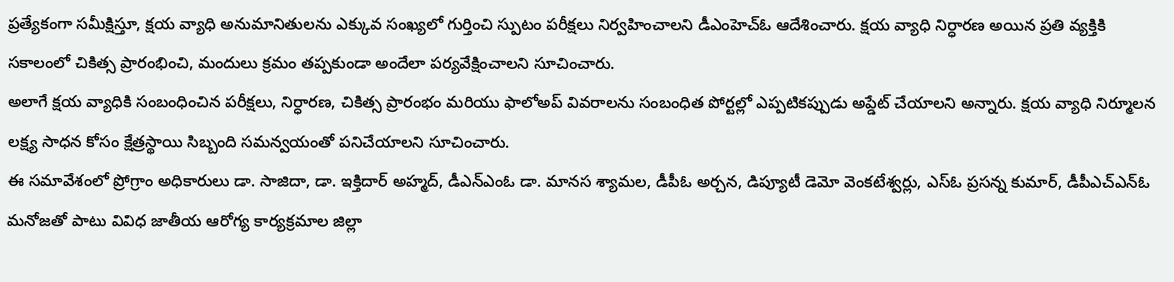ప్రత్యేకంగా సమీక్షిస్తూ, క్షయ వ్యాధి అనుమానితులను ఎక్కువ సంఖ్యలో గుర్తించి స్పుటం పరీక్షలు నిర్వహించాలని డీఎంహెచ్ఓ ఆదేశించారు. క్షయ వ్యాధి నిర్ధారణ అయిన ప్రతి వ్యక్తికి సకాలంలో చికిత్స ప్రారంభించి, మందులు క్రమం తప్పకుండా అందేలా పర్యవేక్షించాలని సూచించారు.
అలాగే క్షయ వ్యాధికి సంబంధించిన పరీక్షలు, నిర్ధారణ, చికిత్స ప్రారంభం మరియు ఫాలోఅప్ వివరాలను సంబంధిత పోర్టల్లో ఎప్పటికప్పుడు అప్డేట్ చేయాలని అన్నారు. క్షయ వ్యాధి నిర్మూలన లక్ష్య సాధన కోసం క్షేత్రస్థాయి సిబ్బంది సమన్వయంతో పనిచేయాలని సూచించారు.
ఈ సమావేశంలో ప్రోగ్రాం అధికారులు డా. సాజిదా, డా. ఇక్తిదార్ అహ్మద్, డీఎన్ఎంఓ డా. మానస శ్యామల, డీపీఓ అర్చన, డిప్యూటీ డెమో వెంకటేశ్వర్లు, ఎస్ఓ ప్రసన్న కుమార్, డీపీఎచ్ఎన్ఓ మనోజతో పాటు వివిధ జాతీయ ఆరోగ్య కార్యక్రమాల జిల్లా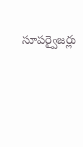సూపర్వైజర్లు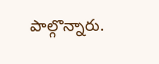పాల్గొన్నారు.